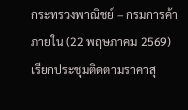กระทรวงพาณิชย์ – กรมการค้าภายใน (22 พฤษภาคม 2569) เรียกประชุมติดตามราคาสุ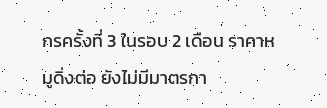กรครั้งที่ 3 ในรอบ 2 เดือน ราคาหมูดิ่งต่อ ยังไม่มีมาตรกา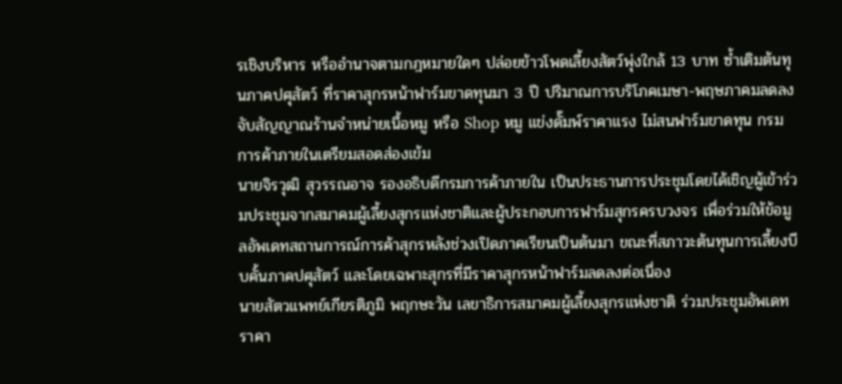รเชิงบริหาร หรืออำนาจตามกฎหมายใดๆ ปล่อยข้าวโพดเลี้ยงสัตว์พุ่งใกล้ 13 บาท ซ้ำเติมต้นทุนภาคปศุสัตว์ ที่ราคาสุกรหน้าฟาร์มขาดทุนมา 3 ปี ปริมาณการบริโภคเมษา-พฤษภาคมลดลง จับสัญญาณร้านจำหน่ายเนื้อหมู หรือ Shop หมู แข่งดั๊มพ์ราคาแรง ไม่สนฟาร์มขาดทุน กรมการค้าภายในเตรียมสอดส่องเข้ม
นายจิรวุฒิ สุวรรณอาจ รองอธิบดีกรมการค้าภายใน เป็นประธานการประชุมโดยได้เชิญผู้เข้าร่วมประชุมจากสมาคมผู้เลี้ยงสุกรแห่งชาติและผู้ประกอบการฟาร์มสุกรครบวงจร เพื่อร่วมให้ข้อมูลอัพเดทสถานการณ์การค้าสุกรหลังช่วงเปิดภาคเรียนเป็นต้นมา ขณะที่สภาวะต้นทุนการเลี้ยงบีบคั้นภาคปศุสัตว์ และโดยเฉพาะสุกรที่มีราคาสุกรหน้าฟาร์มลดลงต่อเนื่อง
นายสัตวแพทย์เกียรติภูมิ พฤกษะวัน เลขาธิการสมาคมผู้เลี้ยงสุกรแห่งชาติ ร่วมประชุมอัพเดทราคา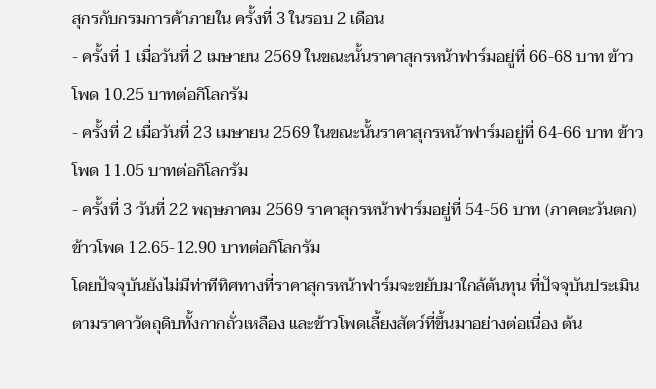สุกรกับกรมการค้าภายใน ครั้งที่ 3 ในรอบ 2 เดือน
- ครั้งที่ 1 เมื่อวันที่ 2 เมษายน 2569 ในขณะนั้นราคาสุกรหน้าฟาร์มอยู่ที่ 66-68 บาท ข้าวโพด 10.25 บาทต่อกิโลกรัม
- ครั้งที่ 2 เมื่อวันที่ 23 เมษายน 2569 ในขณะนั้นราคาสุกรหน้าฟาร์มอยู่ที่ 64-66 บาท ข้าวโพด 11.05 บาทต่อกิโลกรัม
- ครั้งที่ 3 วันที่ 22 พฤษภาคม 2569 ราคาสุกรหน้าฟาร์มอยู่ที่ 54-56 บาท (ภาคตะวันตก) ข้าวโพด 12.65-12.90 บาทต่อกิโลกรัม
โดยปัจจุบันยังไม่มีท่าทีทิศทางที่ราคาสุกรหน้าฟาร์มจะขยับมาใกล้ต้นทุน ที่ปัจจุบันประเมินตามราคาวัตถุดิบทั้งกากถั่วเหลือง และข้าวโพดเลี้ยงสัตว์ที่ขึ้นมาอย่างต่อเนื่อง ต้น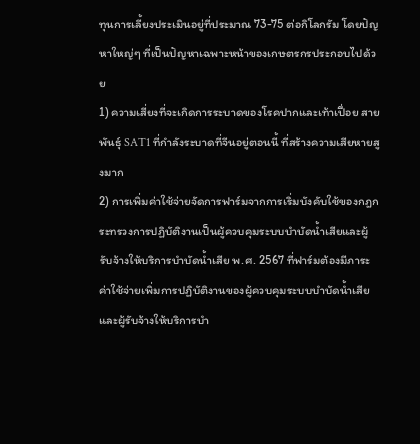ทุนการเลี้ยงประเมินอยู่ที่ประมาณ 73-75 ต่อกิโลกรัม โดยปัญหาใหญ่ๆ ที่เป็นปัญหาเฉพาะหน้าของเกษตรกรประกอบไปด้วย
1) ความเสี่ยงที่จะเกิดการระบาดของโรคปากและเท้าเปื่อย สายพันธุ์ SAT1 ที่กำลังระบาดที่จีนอยู่ตอนนี้ ที่สร้างความเสียหายสูงมาก
2) การเพิ่มค่าใช้จ่ายจัดการฟาร์มจากการเริ่มบังคับใช้ของกฎกระทรวงการปฏิบัติงานเป็นผู้ควบคุมระบบบำบัดน้ำเสียและผู้รับจ้างให้บริการบำบัดน้ำเสีย พ.ศ. 2567 ที่ฟาร์มต้องมีภาระค่าใช้จ่ายเพิ่มการปฏิบัติงานของผู้ควบคุมระบบบำบัดน้ำเสียและผู้รับจ้างให้บริการบำ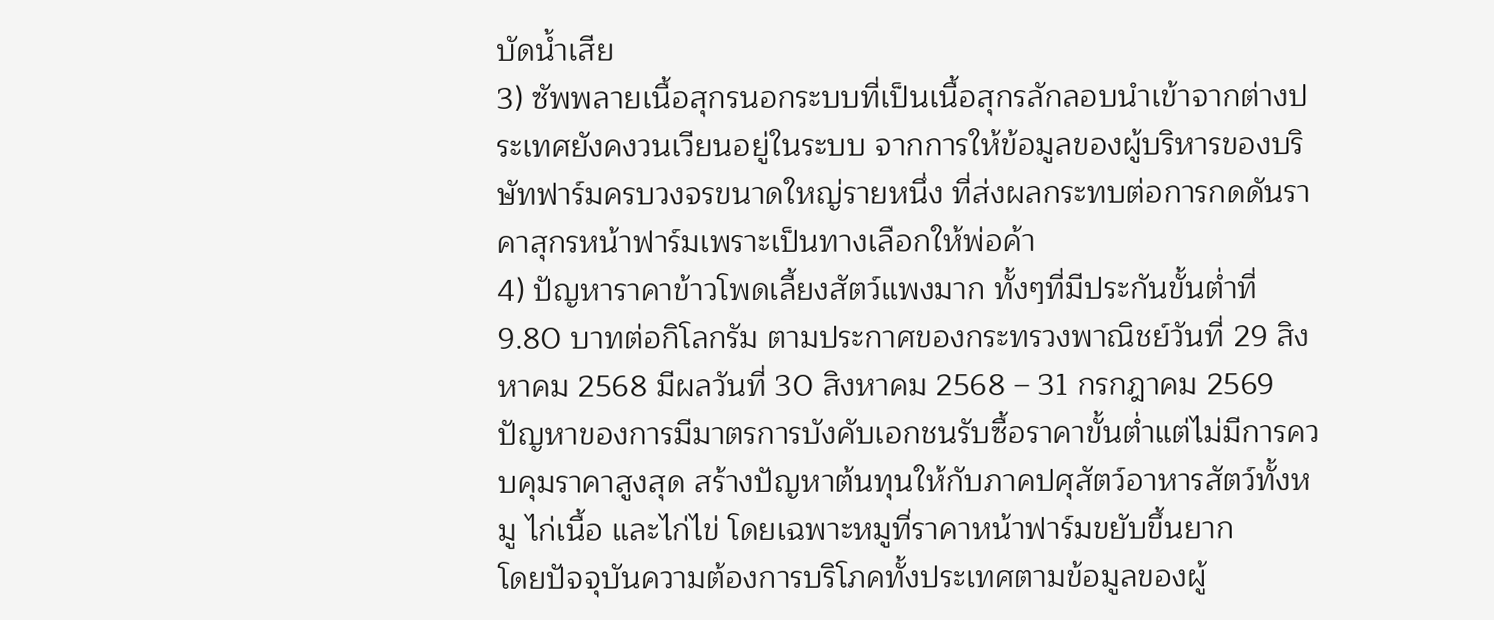บัดน้ำเสีย
3) ซัพพลายเนื้อสุกรนอกระบบที่เป็นเนื้อสุกรลักลอบนำเข้าจากต่างประเทศยังคงวนเวียนอยู่ในระบบ จากการให้ข้อมูลของผู้บริหารของบริษัทฟาร์มครบวงจรขนาดใหญ่รายหนึ่ง ที่ส่งผลกระทบต่อการกดดันราคาสุกรหน้าฟาร์มเพราะเป็นทางเลือกให้พ่อค้า
4) ปัญหาราคาข้าวโพดเลี้ยงสัตว์แพงมาก ทั้งๆที่มีประกันขั้นต่ำที่ 9.80 บาทต่อกิโลกรัม ตามประกาศของกระทรวงพาณิชย์วันที่ 29 สิงหาคม 2568 มีผลวันที่ 30 สิงหาคม 2568 – 31 กรกฎาคม 2569
ปัญหาของการมีมาตรการบังคับเอกชนรับซื้อราคาขั้นต่ำแต่ไม่มีการควบคุมราคาสูงสุด สร้างปัญหาต้นทุนให้กับภาคปศุสัตว์อาหารสัตว์ทั้งหมู ไก่เนื้อ และไก่ไข่ โดยเฉพาะหมูที่ราคาหน้าฟาร์มขยับขึ้นยาก
โดยปัจจุบันความต้องการบริโภคทั้งประเทศตามข้อมูลของผู้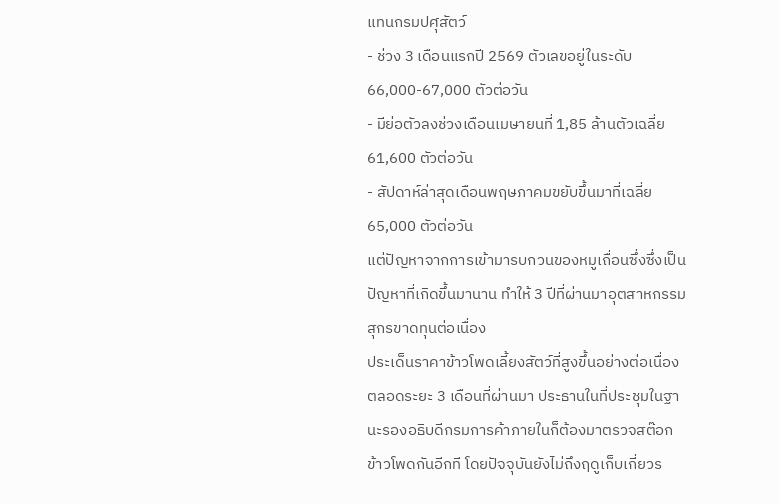แทนกรมปศุสัตว์
- ช่วง 3 เดือนแรกปี 2569 ตัวเลขอยู่ในระดับ 66,000-67,000 ตัวต่อวัน
- มีย่อตัวลงช่วงเดือนเมษายนที่ 1,85 ล้านตัวเฉลี่ย 61,600 ตัวต่อวัน
- สัปดาห์ล่าสุดเดือนพฤษภาคมขยับขึ้นมาที่เฉลี่ย 65,000 ตัวต่อวัน
แต่ปัญหาจากการเข้ามารบกวนของหมูเถื่อนซึ่งซึ่งเป็นปัญหาที่เกิดขึ้นมานาน ทำให้ 3 ปีที่ผ่านมาอุตสาหกรรมสุกรขาดทุนต่อเนื่อง
ประเด็นราคาข้าวโพดเลี้ยงสัตว์ที่สูงขึ้นอย่างต่อเนื่องตลอดระยะ 3 เดือนที่ผ่านมา ประธานในที่ประชุมในฐานะรองอธิบดีกรมการค้าภายในก็ต้องมาตรวจสต๊อกข้าวโพดกันอีกที โดยปัจจุบันยังไม่ถึงฤดูเก็บเกี่ยวร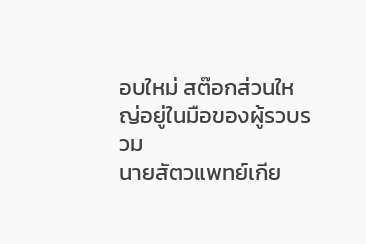อบใหม่ สต๊อกส่วนใหญ่อยู่ในมือของผู้รวบรวม
นายสัตวแพทย์เกีย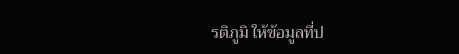รติภูมิ ให้ข้อมูลที่ป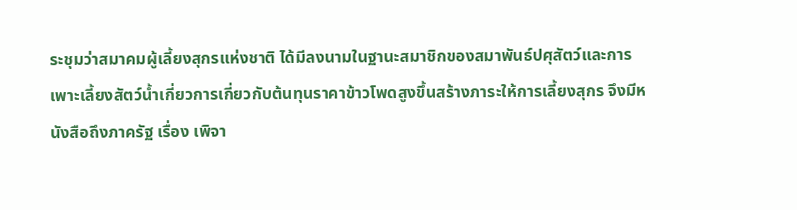ระชุมว่าสมาคมผู้เลี้ยงสุกรแห่งชาติ ได้มีลงนามในฐานะสมาชิกของสมาพันธ์ปศุสัตว์และการเพาะเลี้ยงสัตว์น้ำเกี่ยวการเกี่ยวกับต้นทุนราคาข้าวโพดสูงขึ้นสร้างภาระให้การเลี้ยงสุกร จึงมีหนังสือถึงภาครัฐ เรื่อง เพิจา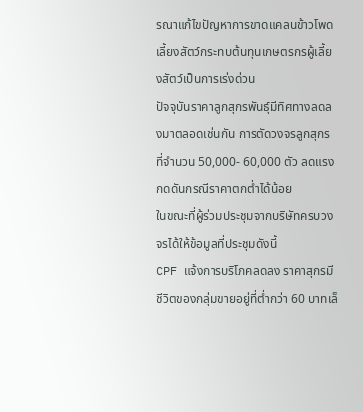รณาแก้ไขปัญหาการขาดแคลนข้าวโพดเลี้ยงสัตว์กระทบต้นทุนเกษตรกรผู้เลี้ยงสัตว์เป็นการเร่งด่วน
ปัจจุบันราคาลูกสุกรพันธุ์มีทิศทางลดลงมาตลอดเช่นกัน การตัดวงจรลูกสุกร ที่จำนวน 50,000- 60,000 ตัว ลดแรงกดดันกรณีราคาตกต่ำได้น้อย
ในขณะที่ผู้ร่วมประชุมจากบริษัทครบวงจรได้ให้ข้อมูลที่ประชุมดังนี้
CPF แจ้งการบริโภคลดลง ราคาสุกรมีชีวิตของกลุ่มขายอยู่ที่ต่ำกว่า 60 บาทเล็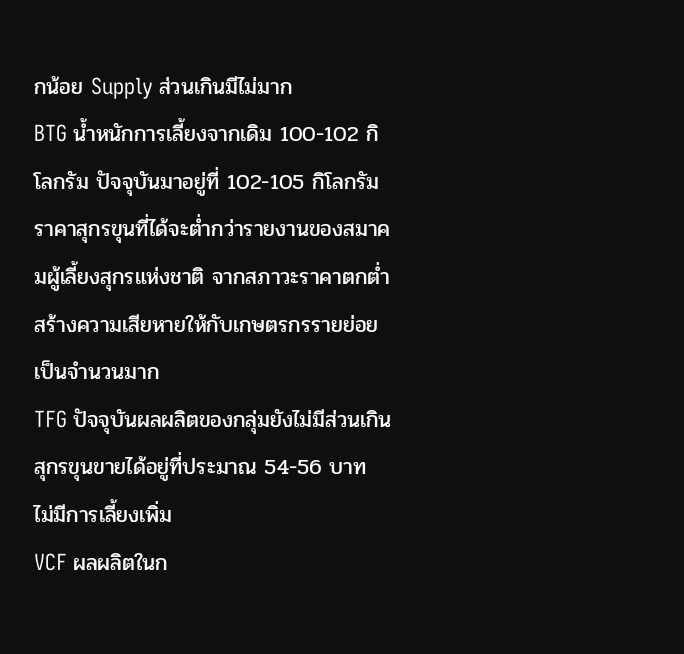กน้อย Supply ส่วนเกินมีไม่มาก
BTG น้ำหนักการเลี้ยงจากเดิม 100-102 กิโลกรัม ปัจจุบันมาอยู่ที่ 102-105 กิโลกรัม ราคาสุกรขุนที่ได้จะต่ำกว่ารายงานของสมาคมผู้เลี้ยงสุกรแห่งชาติ จากสภาวะราคาตกต่ำสร้างความเสียหายให้กับเกษตรกรรายย่อยเป็นจำนวนมาก
TFG ปัจจุบันผลผลิตของกลุ่มยังไม่มีส่วนเกิน สุกรขุนขายได้อยู่ที่ประมาณ 54-56 บาท ไม่มีการเลี้ยงเพิ่ม
VCF ผลผลิตในก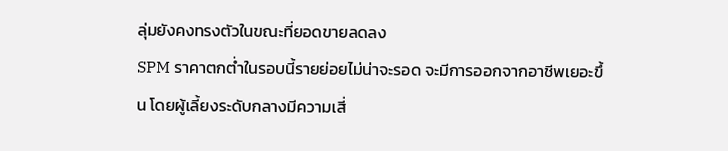ลุ่มยังคงทรงตัวในขณะที่ยอดขายลดลง
SPM ราคาตกต่ำในรอบนี้รายย่อยไม่น่าจะรอด จะมีการออกจากอาชีพเยอะขึ้น โดยผู้เลี้ยงระดับกลางมีความเสี่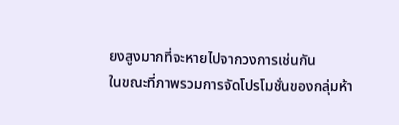ยงสูงมากที่จะหายไปจากวงการเช่นกัน
ในขณะที่ภาพรวมการจัดโปรโมชั่นของกลุ่มห้า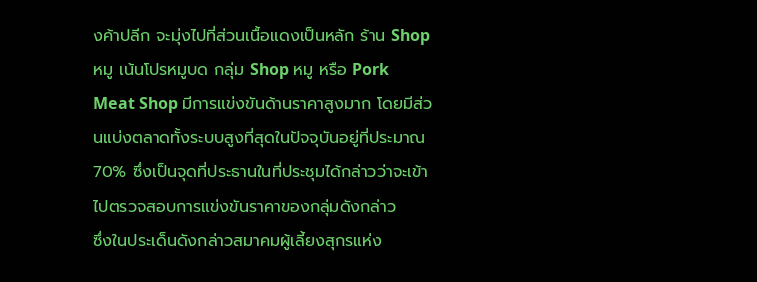งค้าปลีก จะมุ่งไปที่ส่วนเนื้อแดงเป็นหลัก ร้าน Shop หมู เน้นโปรหมูบด กลุ่ม Shop หมู หรือ Pork Meat Shop มีการแข่งขันด้านราคาสูงมาก โดยมีส่วนแบ่งตลาดทั้งระบบสูงที่สุดในปัจจุบันอยู่ที่ประมาณ 70% ซึ่งเป็นจุดที่ประธานในที่ประชุมได้กล่าวว่าจะเข้าไปตรวจสอบการแข่งขันราคาของกลุ่มดังกล่าว
ซึ่งในประเด็นดังกล่าวสมาคมผู้เลี้ยงสุกรแห่ง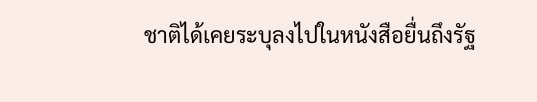ชาติได้เคยระบุลงไปในหนังสือยื่นถึงรัฐ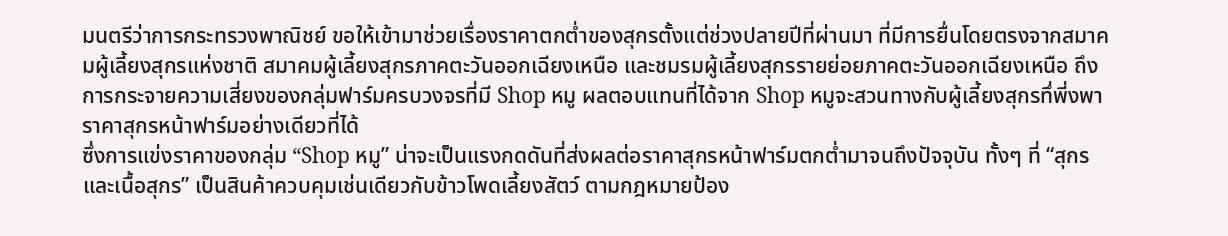มนตรีว่าการกระทรวงพาณิชย์ ขอให้เข้ามาช่วยเรื่องราคาตกต่ำของสุกรตั้งแต่ช่วงปลายปีที่ผ่านมา ที่มีการยื่นโดยตรงจากสมาคมผู้เลี้ยงสุกรแห่งชาติ สมาคมผู้เลี้ยงสุกรภาคตะวันออกเฉียงเหนือ และชมรมผู้เลี้ยงสุกรรายย่อยภาคตะวันออกเฉียงเหนือ ถึงการกระจายความเสี่ยงของกลุ่มฟาร์มครบวงจรที่มี Shop หมู ผลตอบแทนที่ได้จาก Shop หมูจะสวนทางกับผู้เลี้ยงสุกรทึ่พี่งพาราคาสุกรหน้าฟาร์มอย่างเดียวที่ได้
ซึ่งการแข่งราคาของกลุ่ม “Shop หมู” น่าจะเป็นแรงกดดันที่ส่งผลต่อราคาสุกรหน้าฟาร์มตกต่ำมาจนถึงปัจจุบัน ทั้งๆ ที่ “สุกรและเนื้อสุกร” เป็นสินค้าควบคุมเช่นเดียวกับข้าวโพดเลี้ยงสัตว์ ตามกฎหมายป้อง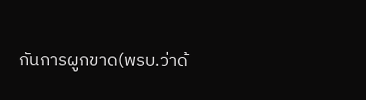กันการผูกขาด(พรบ.ว่าด้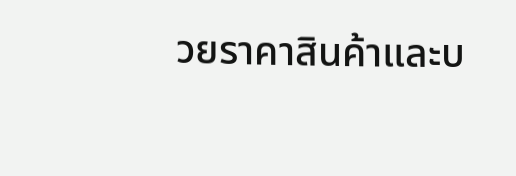วยราคาสินค้าและบ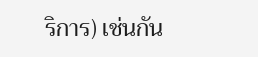ริการ) เช่นกัน